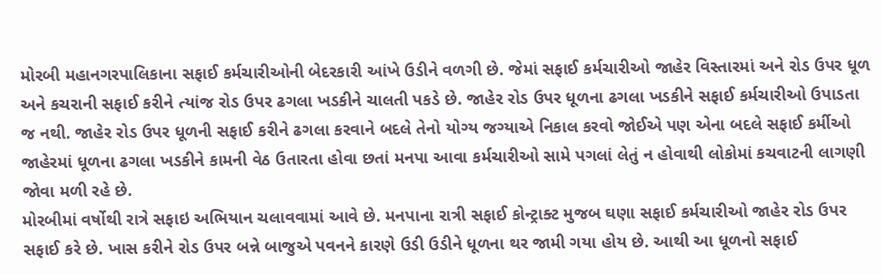મોરબી મહાનગરપાલિકાના સફાઈ કર્મચારીઓની બેદરકારી આંખે ઉડીને વળગી છે. જેમાં સફાઈ કર્મચારીઓ જાહેર વિસ્તારમાં અને રોડ ઉપર ધૂળ અને કચરાની સફાઈ કરીને ત્યાંજ રોડ ઉપર ઢગલા ખડકીને ચાલતી પકડે છે. જાહેર રોડ ઉપર ધૂળના ઢગલા ખડકીને સફાઈ કર્મચારીઓ ઉપાડતા જ નથી. જાહેર રોડ ઉપર ધૂળની સફાઈ કરીને ઢગલા કરવાને બદલે તેનો યોગ્ય જગ્યાએ નિકાલ કરવો જોઈએ પણ એના બદલે સફાઈ કર્મીઓ જાહેરમાં ધૂળના ઢગલા ખડકીને કામની વેઠ ઉતારતા હોવા છતાં મનપા આવા કર્મચારીઓ સામે પગલાં લેતું ન હોવાથી લોકોમાં કચવાટની લાગણી જોવા મળી રહે છે.
મોરબીમાં વર્ષોથી રાત્રે સફાઇ અભિયાન ચલાવવામાં આવે છે. મનપાના રાત્રી સફાઈ કોન્ટ્રાક્ટ મુજબ ઘણા સફાઈ કર્મચારીઓ જાહેર રોડ ઉપર સફાઈ કરે છે. ખાસ કરીને રોડ ઉપર બન્ને બાજુએ પવનને કારણે ઉડી ઉડીને ધૂળના થર જામી ગયા હોય છે. આથી આ ધૂળનો સફાઈ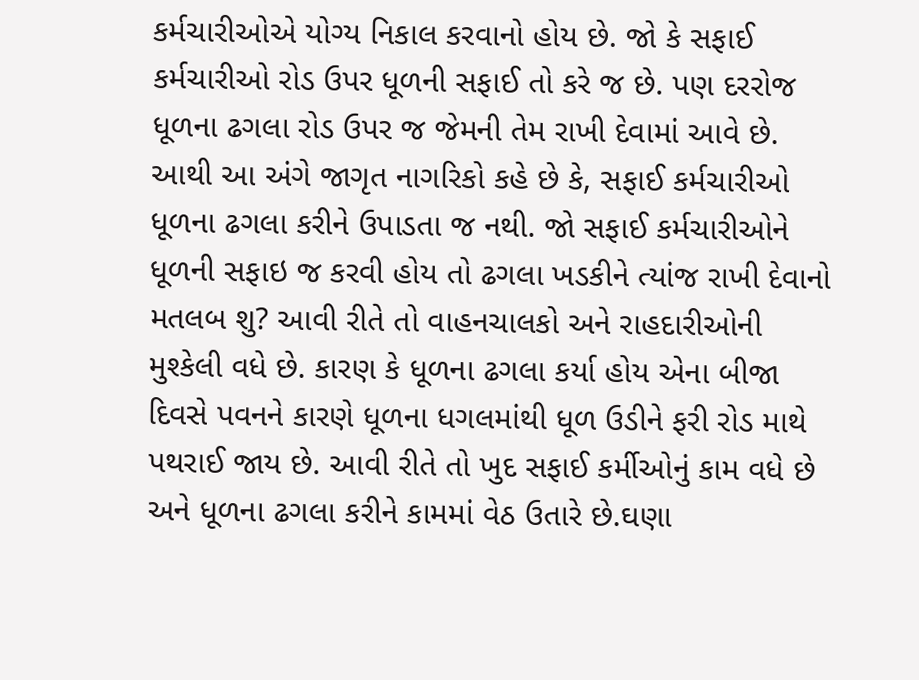કર્મચારીઓએ યોગ્ય નિકાલ કરવાનો હોય છે. જો કે સફાઈ કર્મચારીઓ રોડ ઉપર ધૂળની સફાઈ તો કરે જ છે. પણ દરરોજ ધૂળના ઢગલા રોડ ઉપર જ જેમની તેમ રાખી દેવામાં આવે છે. આથી આ અંગે જાગૃત નાગરિકો કહે છે કે, સફાઈ કર્મચારીઓ ધૂળના ઢગલા કરીને ઉપાડતા જ નથી. જો સફાઈ કર્મચારીઓને ધૂળની સફાઇ જ કરવી હોય તો ઢગલા ખડકીને ત્યાંજ રાખી દેવાનો મતલબ શુ? આવી રીતે તો વાહનચાલકો અને રાહદારીઓની મુશ્કેલી વધે છે. કારણ કે ધૂળના ઢગલા કર્યા હોય એના બીજા દિવસે પવનને કારણે ધૂળના ધગલમાંથી ધૂળ ઉડીને ફરી રોડ માથે પથરાઈ જાય છે. આવી રીતે તો ખુદ સફાઈ કર્મીઓનું કામ વધે છે અને ધૂળના ઢગલા કરીને કામમાં વેઠ ઉતારે છે.ઘણા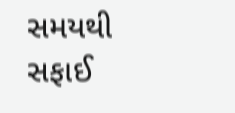સમયથી સફાઈ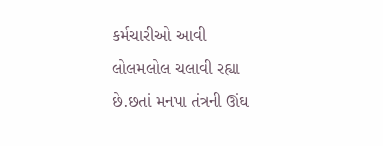કર્મચારીઓ આવી લોલમલોલ ચલાવી રહ્યા છે.છતાં મનપા તંત્રની ઊંઘ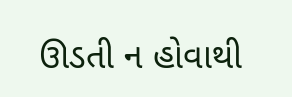ઊડતી ન હોવાથી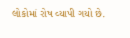લોકોમાં રોષ વ્યાપી ગયો છે.